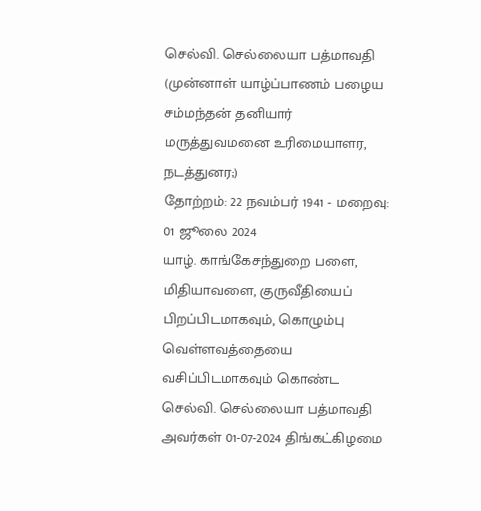செல்வி. செல்லையா பத்மாவதி
(முன்னாள் யாழ்ப்பாணம் பழைய சம்மந்தன் தனியார் மருத்துவமனை உரிமையாளர, நடத்துனர;)
தோற்றம்: 22 நவம்பர் 1941 - மறைவு: 01 ஜூலை 2024
யாழ். காங்கேசந்துறை பளை, மிதியாவளை, குருவீதியைப் பிறப்பிடமாகவும், கொழும்பு வெள்ளவத்தையை வசிப்பிடமாகவும் கொண்ட செல்வி. செல்லையா பத்மாவதி அவர்கள் 01-07-2024 திங்கட்கிழமை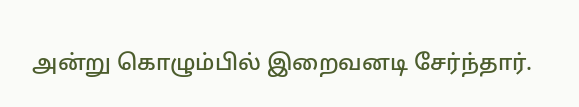அன்று கொழும்பில் இறைவனடி சேர்ந்தார்.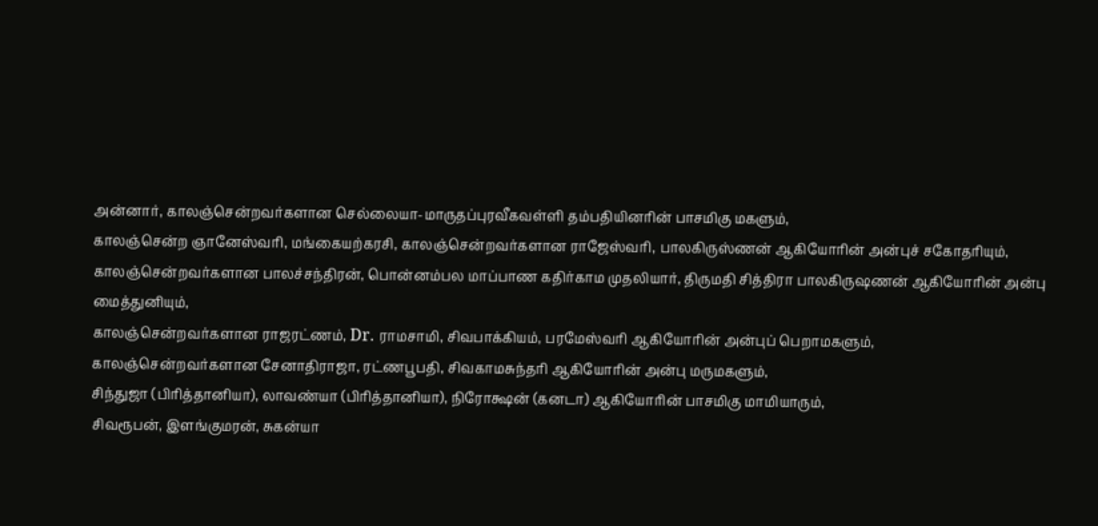அன்னார், காலஞ்சென்றவர்களான செல்லையா-மாருதப்புரவீகவள்ளி தம்பதியினரின் பாசமிகு மகளும்,
காலஞ்சென்ற ஞானேஸ்வரி, மங்கையற்கரசி, காலஞ்சென்றவர்களான ராஜேஸ்வரி, பாலகிருஸ்ணன் ஆகியோரின் அன்புச் சகோதரியும்,
காலஞ்சென்றவர்களான பாலச்சந்திரன், பொன்னம்பல மாப்பாண கதிர்காம முதலியார், திருமதி சித்திரா பாலகிருஷணன் ஆகியோரின் அன்பு மைத்துனியும்,
காலஞ்சென்றவர்களான ராஜரட்ணம், Dr. ராமசாமி, சிவபாக்கியம், பரமேஸ்வரி ஆகியோரின் அன்புப் பெறாமகளும்,
காலஞ்சென்றவர்களான சேனாதிராஜா, ரட்ணபூபதி, சிவகாமசுந்தரி ஆகியோரின் அன்பு மருமகளும்,
சிந்துஜா (பிரித்தானியா), லாவண்யா (பிரித்தானியா), நிரோக்ஷன் (கனடா) ஆகியோரின் பாசமிகு மாமியாரும்,
சிவரூபன், இளங்குமரன், சுகன்யா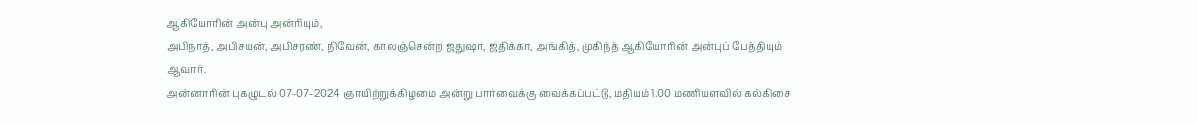ஆகியோரின் அன்பு அன்ரியும்,
அபிநாத், அபிசயன், அபிசரண், நிவேன், காலஞ்சென்ற ஜதுஷா, ஜதிக்கா, அங்கித், முகிந்த் ஆகியோரின் அன்புப் பேத்தியும் ஆவார்.
அன்னாரின் புகழுடல் 07-07-2024 ஞாயிற்றுக்கிழமை அன்று பார்வைக்கு வைக்கப்பட்டு, மதியம் 1.00 மணியளவில் கல்கிசை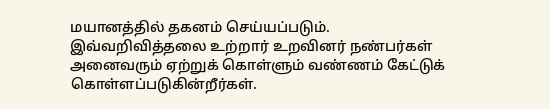மயானத்தில் தகனம் செய்யப்படும்.
இவ்வறிவித்தலை உற்றார் உறவினர் நண்பர்கள் அனைவரும் ஏற்றுக் கொள்ளும் வண்ணம் கேட்டுக் கொள்ளப்படுகின்றீர்கள்.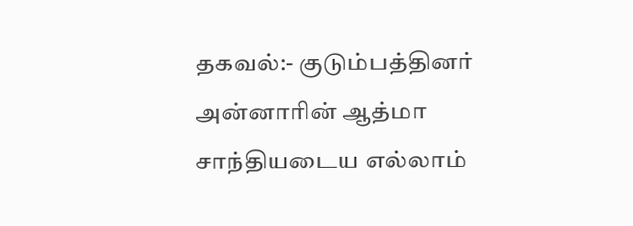தகவல்:- குடும்பத்தினர்
அன்னாரின் ஆத்மா சாந்தியடைய எல்லாம்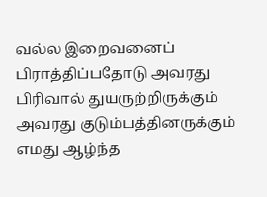வல்ல இறைவனைப் பிராத்திப்பதோடு அவரது பிரிவால் துயருற்றிருக்கும் அவரது குடும்பத்தினருக்கும் எமது ஆழ்ந்த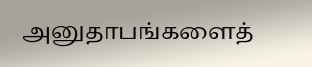அனுதாபங்களைத்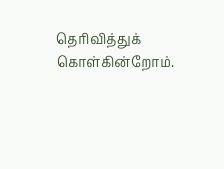தெரிவித்துக் கொள்கின்றோம்.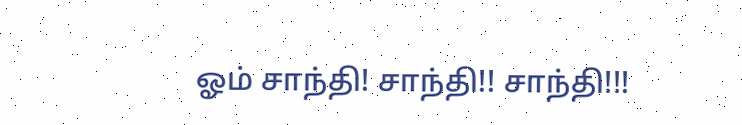ஓம் சாந்தி! சாந்தி!! சாந்தி!!!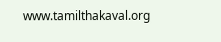www.tamilthakaval.org